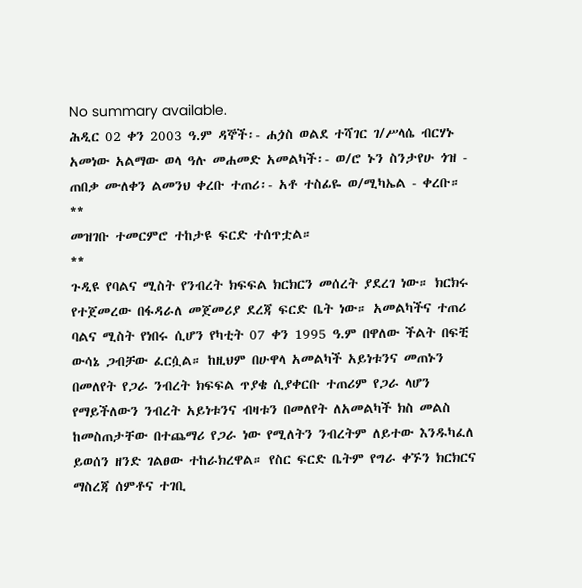No summary available.
ሕዲር 02 ቀን 2003 ዓ.ም ዳኞች፡- ሐጏስ ወልደ ተሻገር ገ/ሥላሴ ብርሃኑ አመነው አልማው ወላ ዓሉ መሐመድ አመልካች፡- ወ/ሮ ኑን ስንታየሁ ጎዝ - ጠበቃ ሙለቀን ልመንህ ቀረቡ ተጠሪ፡- አቶ ተስፊዬ ወ/ሚካኤል - ቀረቡ።
**
መዝገቡ ተመርምሮ ተከታዩ ፍርድ ተሰጥቷል።
**
ጉዲዩ የባልና ሚስት የንብረት ክፍፍል ክርክርን መሰረት ያደረገ ነው። ክርክሩ የተጀመረው በፋዳራለ መጀመሪያ ደረጃ ፍርድ ቤት ነው። አመልካችና ተጠሪ ባልና ሚስት የነበሩ ሲሆን የካቲት 07 ቀን 1995 ዓ.ም በዋለው ችልት በፍቺ ውሳኔ ጋብቻው ፈርሷል። ከዚህም በሁዋላ አመልካች አይነቱንና መጠኑን በመለየት የጋራ ንብረት ክፍፍል ጥያቄ ሲያቀርቡ ተጠሪም የጋራ ላሆን የማይችለውን ንብረት አይነቱንና ብዛቱን በመለየት ለአመልካች ክስ መልስ ከመስጠታቸው በተጨማሪ የጋራ ነው የሚለትን ንብረትም ለይተው እንዱካፈለ ይወሰን ዘንድ ገልፀው ተከራክረዋል። የስር ፍርድ ቤትም የግራ ቀኙን ክርክርና ማስረጃ ሰምቶና ተገቢ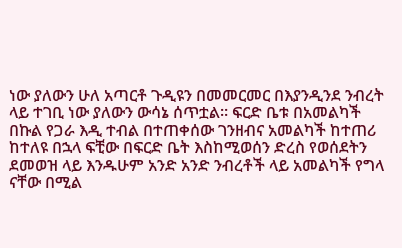ነው ያለውን ሁለ አጣርቶ ጉዲዩን በመመርመር በእያንዲንደ ንብረት ላይ ተገቢ ነው ያለውን ውሳኔ ሰጥቷል። ፍርድ ቤቱ በአመልካች በኩል የጋራ እዲ ተብል በተጠቀሰው ገንዘብና አመልካች ከተጠሪ ከተለዩ በኋላ ፍቺው በፍርድ ቤት እስከሚወሰን ድረስ የወሰደትን ደመወዝ ላይ እንዱሁም አንድ አንድ ንብረቶች ላይ አመልካች የግላ ናቸው በሚል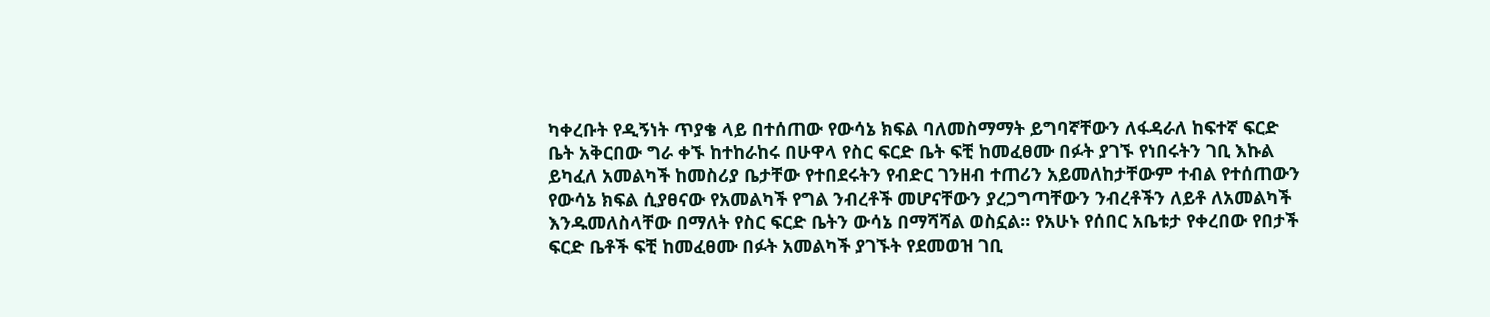ካቀረቡት የዲኝነት ጥያቄ ላይ በተሰጠው የውሳኔ ክፍል ባለመስማማት ይግባኛቸውን ለፋዳራለ ከፍተኛ ፍርድ ቤት አቅርበው ግራ ቀኙ ከተከራከሩ በሁዋላ የስር ፍርድ ቤት ፍቺ ከመፈፀሙ በፉት ያገኙ የነበሩትን ገቢ እኩል ይካፈለ አመልካች ከመስሪያ ቤታቸው የተበደሩትን የብድር ገንዘብ ተጠሪን አይመለከታቸውም ተብል የተሰጠውን የውሳኔ ክፍል ሲያፀናው የአመልካች የግል ንብረቶች መሆናቸውን ያረጋግጣቸውን ንብረቶችን ለይቶ ለአመልካች እንዱመለስላቸው በማለት የስር ፍርድ ቤትን ውሳኔ በማሻሻል ወስኗል። የአሁኑ የሰበር አቤቱታ የቀረበው የበታች ፍርድ ቤቶች ፍቺ ከመፈፀሙ በፉት አመልካች ያገኙት የደመወዝ ገቢ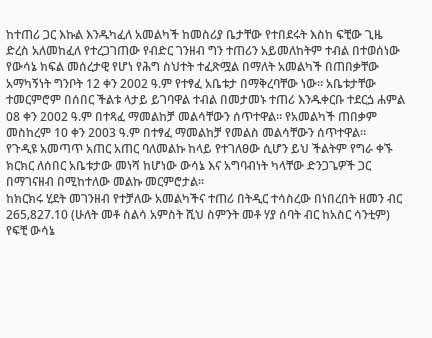ከተጠሪ ጋር እኩል እንዱካፈለ አመልካች ከመስሪያ ቤታቸው የተበደሩት እስከ ፍቺው ጊዜ ድረስ አለመከፈለ የተረጋገጠው የብድር ገንዘብ ግን ተጠሪን አይመለከትም ተብል በተወሰነው የውሳኔ ክፍል መሰረታዊ የሆነ የሕግ ስህተት ተፈጽሟል በማለት አመልካች በጠበቃቸው አማካኝነት ግንቦት 12 ቀን 2002 ዓ.ም የተፃፈ አቤቱታ በማቅረባቸው ነው። አቤቱታቸው ተመርምሮም በሰበር ችልቱ ላታይ ይገባዋል ተብል በመታመኑ ተጠሪ እንዱቀርቡ ተደርጏ ሐምል 08 ቀን 2002 ዓ.ም በተጻፈ ማመልከቻ መልሳቸውን ሰጥተዋል። የአመልካች ጠበቃም መስከረም 10 ቀን 2003 ዓ.ም በተፃፈ ማመልከቻ የመልስ መልሳቸውን ሰጥተዋል።
የጉዲዩ አመጣጥ አጠር አጠር ባለመልኩ ከላይ የተገለፀው ሲሆን ይህ ችልትም የግራ ቀኙ ክርክር ለሰበር አቤቱታው መነሻ ከሆነው ውሳኔ እና አግባብነት ካላቸው ድንጋጌዎች ጋር በማገናዘብ በሚከተለው መልኩ መርምሮታል።
ከክርክሩ ሂደት መገንዘብ የተቻለው አመልካችና ተጠሪ በትዲር ተሳስረው በነበረበት ዘመን ብር 265‚827.10 (ሁለት መቶ ስልሳ አምስት ሺህ ስምንት መቶ ሃያ ሰባት ብር ከአስር ሳንቲም) የፍቺ ውሳኔ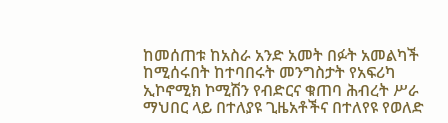ከመሰጠቱ ከአስራ አንድ አመት በፉት አመልካች ከሚሰሩበት ከተባበሩት መንግስታት የአፍሪካ ኢኮኖሚክ ኮሚሽን የብድርና ቁጠባ ሕብረት ሥራ ማህበር ላይ በተለያዩ ጊዜአቶችና በተለየዩ የወለድ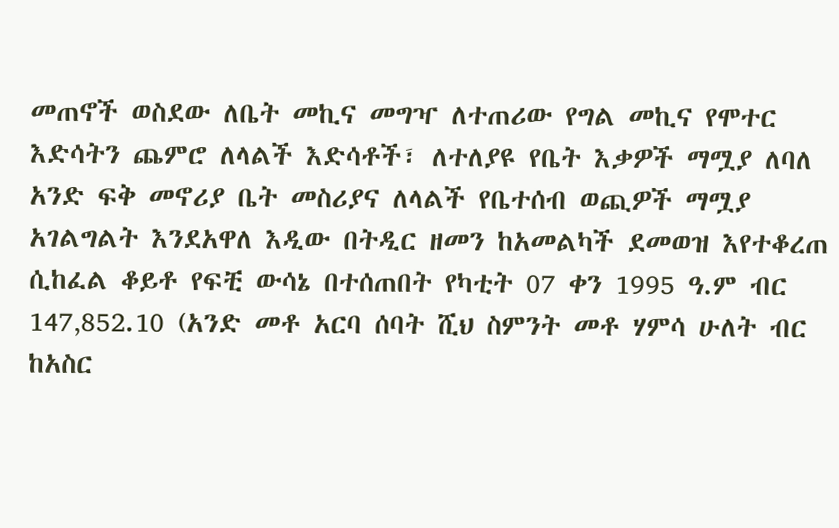መጠኖች ወስደው ለቤት መኪና መግዣ ለተጠሪው የግል መኪና የሞተር እድሳትን ጨምሮ ለላልች እድሳቶች፣ ለተለያዩ የቤት እቃዎች ማሟያ ለባለ አንድ ፍቅ መኖሪያ ቤት መስሪያና ለላልች የቤተሰብ ወጪዎች ማሟያ አገልግልት እንደአዋለ እዲው በትዲር ዘመን ከአመልካች ደመወዝ እየተቆረጠ ሲከፈል ቆይቶ የፍቺ ውሳኔ በተሰጠበት የካቲት 07 ቀን 1995 ዓ.ም ብር 147‚852.10 (አንድ መቶ አርባ ሰባት ሺህ ስምንት መቶ ሃምሳ ሁለት ብር ከአስር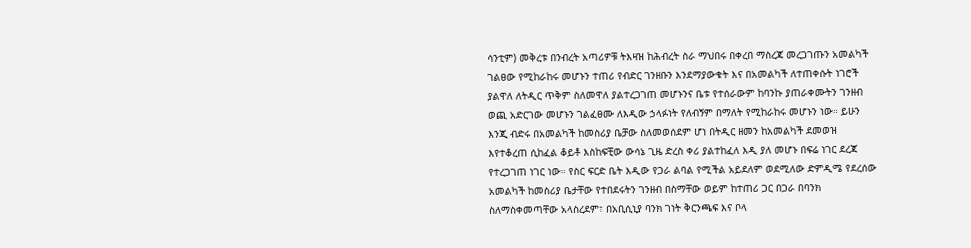ሳንቲም) መቅረቱ በንብረት አጣሪዎቹ ትእዛዝ ከሕብረት ስራ ማህበሩ በቀረበ ማስረጃ መረጋገጡን አመልካች ገልፀው የሚከራከሩ መሆኑን ተጠሪ የብድር ገንዘቡን እንደማያውቁት እና በአመልካች ለተጠቀሱት ነገሮች ያልዋለ ለትዲር ጥቅም ስለመዋለ ያልተረጋገጠ መሆኑንና ቤቱ የተሰራውም ከባንኩ ያጠራቀሙትን ገንዘብ ወጪ አድርገው መሆኑን ገልፈፀሙ ለእዲው ኃላፉነት የለብኝም በማለት የሚከራከሩ መሆኑን ነው። ይሁን እንጂ ብድሩ በአመልካች ከመስሪያ ቤቻው ስለመወሰደም ሆነ በትዲር ዘመን ከአመልካች ደመወዝ እየተቆረጠ ሲከፈል ቆይቶ እስከፍቺው ውሳኔ ጊዜ ድረስ ቀሪ ያልተከፈለ እዲ ያለ መሆኑ በፍሬ ነገር ደረጃ የተረጋገጠ ነገር ነው። የስር ፍርድ ቤት እዲው የጋራ ልባል የሚችል አይደለም ወደሚለው ድምዲሜ የደረሰው አመልካች ከመስሪያ ቤታቸው የተበደሩትን ገንዘብ በስማቸው ወይም ከተጠሪ ጋር በጋራ በባንክ ስለማስቀመጣቸው አላስረደም፣ በአቢሲኒያ ባንክ ገነት ቅርንጫፍ እና ቦላ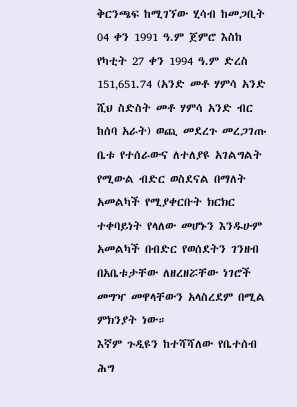ቅርንጫፍ ከሚገኘው ሂሳብ ከመጋቢት 04 ቀን 1991 ዓ.ም ጀምሮ እስከ የካቲት 27 ቀን 1994 ዓ.ም ድረስ 151‚651.74 (አንድ መቶ ሃምሳ አንድ ሺህ ስድስት መቶ ሃምሳ አንድ ብር ከሰባ አራት) ወጪ መደረጉ መረጋገጡ ቤቱ የተሰራውና ለተለያዩ አገልግልት የሚውል ብድር ወስደናል በማለት አመልካች የሚያቀርቡት ክርክር ተቀባይነት የላለው መሆኑን እንዱሁም አመልካች በብድር የወሰደትን ገንዘብ በአቤቱታቸው ለዘረዘሯቸው ነገሮች መግዣ መዋላቸውን አላስረደም በሚል ምክንያት ነው።
እኛም ጉዲዩን ከተሻሻለው የቤተሰብ ሕግ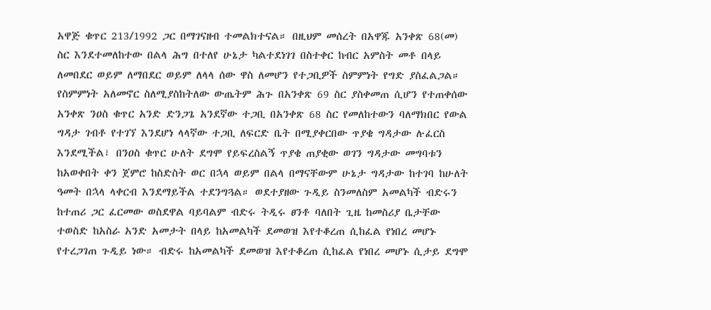አዋጅ ቁጥር 213/1992 ጋር በማገናዘብ ተመልክተናል። በዚህም መሰረት በአዋጁ አንቀጽ 68(መ) ስር እንደተመለከተው በልላ ሕግ በተለየ ሁኔታ ካልተደነገገ በስተቀር ከብር አምስት መቶ በላይ ለመበደር ወይም ለማበደር ወይም ለላላ ሰው ዋስ ለመሆን የተጋቢዎች ስምምነት የግድ ያስፈልጋል። የስምምነት አለመኖር ስለሚያስከትለው ውጤትም ሕጉ በአንቀጽ 69 ስር ያስቀመጠ ሲሆን የተጠቀሰው አንቀጽ ንዐስ ቁጥር አንድ ድንጋጌ አንደኛው ተጋቢ በአንቀጽ 68 ስር የመለከተውን ባለማክበር የውል ግዳታ ገብቶ የተገኘ እንደሆነ ላላኛው ተጋቢ ለፍርድ ቤት በሚያቀርበው ጥያቄ ግዳታው ሉፈርስ እንደሚችል፣ በንዐስ ቁጥር ሁለት ደግሞ የይፍረስልኝ ጥያቄ ጠያቂው ወገን ግዳታው መግባቱን ከአወቀበት ቀን ጀምሮ ከስድስት ወር በኋላ ወይም በልላ በማናቸውም ሁኔታ ግዳታው ከተገባ ከሁለት ዓመት በኋላ ላቀርብ እንደማይችል ተደንግጓል። ወደተያዘው ጉዲይ ስንመለስም አመልካች ብድሩን ከተጠሪ ጋር ፈርመው ወስደዋል ባይባልም ብድሩ ትዲሩ ፀንቶ ባለበት ጊዜ ከመስሪያ ቤታቸው ተወስድ ከአስራ አንድ አመታት በላይ ከአመልካች ደመወዝ እየተቆረጠ ሲከፈል የነበረ መሆኑ የተረጋገጠ ጉዲይ ነው። ብድሩ ከአመልካች ደመወዝ እየተቆረጠ ሲከፈል የነበረ መሆኑ ሲታይ ደግሞ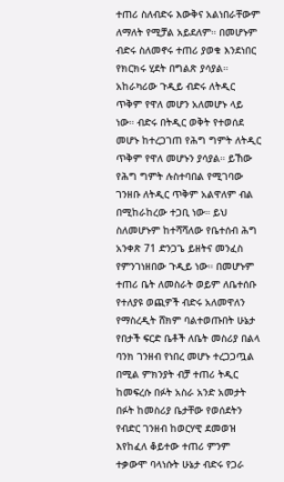ተጠሪ ስለብድሩ እውቅና አልነበራቸውም ለማለት የሚቻል አይደለም። በመሆኑም ብድሩ ስለመኖሩ ተጠሪ ያወቁ እንደነበር የክርክሩ ሂደት በግልጽ ያሳያል። አከራካሪው ጉዲይ ብድሩ ለትዲር ጥቅም የዋለ መሆን አለመሆኑ ላይ ነው። ብድሩ በትዲር ወቅት የተወሰደ መሆኑ ከተረጋገጠ የሕግ ግምት ለትዲር ጥቅም የዋለ መሆኑን ያሳያል። ይኸው የሕግ ግምት ሉስተባበል የሚገባው ገንዘቡ ለትዲር ጥቅም አልዋለም ብል በሚከራከረው ተጋቢ ነው። ይህ ስለመሆኑም ከተሻሻለው የቤተሰብ ሕግ አንቀጽ 71 ድንጋጌ ይዘትና መንፈስ የምንገነዘበው ጉዲይ ነው። በመሆኑም ተጠሪ ቤት ለመስራት ወይም ለቤተሰቡ የተለያዩ ወጪዎች ብድሩ አለመዋለን የማስረዲት ሸክም ባልተወጡበት ሁኔታ የበታች ፍርድ ቤቶች ለቤት መስሪያ በልላ ባንክ ገንዘብ የነበረ መሆኑ ተረጋጋጧል በሚል ምክንያት ብቻ ተጠሪ ትዲር ከመፍረሱ በፉት አስራ አንድ አመታት በፉት ከመስሪያ ቤታቸው የወሰደትን የብድር ገንዘብ ከወርሃዊ ደመወዝ እየከፈለ ቆይተው ተጠሪ ምንም ተቃውሞ ባላነሱት ሁኔታ ብድሩ የጋራ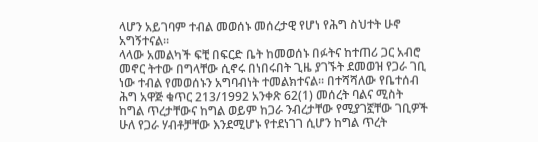ላሆን አይገባም ተብል መወሰኑ መሰረታዊ የሆነ የሕግ ስህተት ሁኖ አግኝተናል።
ላላው አመልካች ፍቺ በፍርድ ቤት ከመወሰኑ በፉትና ከተጠሪ ጋር አብሮ መኖር ትተው በግላቸው ሲኖሩ በነበሩበት ጊዜ ያገኙት ደመወዝ የጋራ ገቢ ነው ተብል የመወሰኑን አግባብነት ተመልክተናል። በተሻሻለው የቤተሰብ ሕግ አዋጅ ቁጥር 213/1992 አንቀጽ 62(1) መሰረት ባልና ሚስት ከግል ጥረታቸውና ከግል ወይም ከጋራ ንብረታቸው የሚያገኟቸው ገቢዎች ሁለ የጋራ ሃብቶቻቸው እንደሚሆኑ የተደነገገ ሲሆን ከግል ጥረት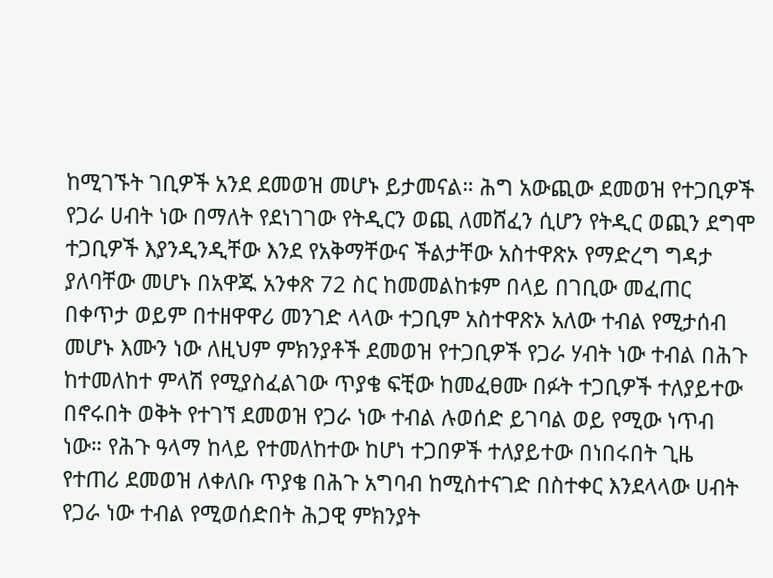ከሚገኙት ገቢዎች አንደ ደመወዝ መሆኑ ይታመናል። ሕግ አውጪው ደመወዝ የተጋቢዎች የጋራ ሀብት ነው በማለት የደነገገው የትዲርን ወጪ ለመሸፈን ሲሆን የትዲር ወጪን ደግሞ ተጋቢዎች እያንዲንዲቸው እንደ የአቅማቸውና ችልታቸው አስተዋጽኦ የማድረግ ግዳታ ያለባቸው መሆኑ በአዋጁ አንቀጽ 72 ስር ከመመልከቱም በላይ በገቢው መፈጠር በቀጥታ ወይም በተዘዋዋሪ መንገድ ላላው ተጋቢም አስተዋጽኦ አለው ተብል የሚታሰብ መሆኑ እሙን ነው ለዚህም ምክንያቶች ደመወዝ የተጋቢዎች የጋራ ሃብት ነው ተብል በሕጉ ከተመለከተ ምላሽ የሚያስፈልገው ጥያቄ ፍቺው ከመፈፀሙ በፉት ተጋቢዎች ተለያይተው በኖሩበት ወቅት የተገኘ ደመወዝ የጋራ ነው ተብል ሉወሰድ ይገባል ወይ የሚው ነጥብ ነው። የሕጉ ዓላማ ከላይ የተመለከተው ከሆነ ተጋበዎች ተለያይተው በነበሩበት ጊዜ የተጠሪ ደመወዝ ለቀለቡ ጥያቄ በሕጉ አግባብ ከሚስተናገድ በስተቀር እንደላላው ሀብት የጋራ ነው ተብል የሚወሰድበት ሕጋዊ ምክንያት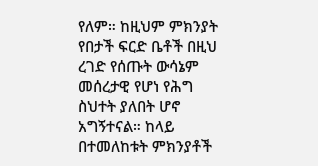የለም። ከዚህም ምክንያት የበታች ፍርድ ቤቶች በዚህ ረገድ የሰጡት ውሳኔም መሰረታዊ የሆነ የሕግ ስህተት ያለበት ሆኖ አግኝተናል። ከላይ በተመለከቱት ምክንያቶች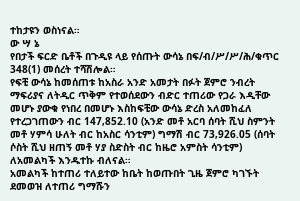ተከታዩን ወስነናል።
ው ሣ ኔ
የበታች ፍርድ ቤቶች በጉዲዩ ላይ የሰጡት ውሳኔ በፍ/ብ/ሥ/ሥ/ሕ/ቁጥር 348(1) መሰረት ተሻሽሎል።
የፍቺ ውሳኔ ከመሰጠቱ ከአስራ አንድ አመታት በፉት ጀምሮ ንብረት ማፍሪያና ለትዲር ጥቅም የተወሰደውን ብድር ተጠሪው የጋራ እዲቸው መሆኑ ያውቁ የነበረ በመሆኑ እስከፍቺው ውሳኔ ድረስ አለመከፈለ የተረጋገጠውን ብር 147‚852.10 (አንድ መቶ አርባ ሰባት ሺህ ስምንት መቶ ሃምሳ ሁለት ብር ከአስር ሳንቲም) ግማሽ ብር 73‚926.05 (ሰባት ሶስት ሺህ ዘጠኝ መቶ ሃያ ስድስት ብር ከዜሮ አምስት ሳንቲም) ለአመልካች እንዱተኩ ብለናል።
አመልካች ከተጠሪ ተለይተው ከቤት ከወጡበት ጊዜ ጀምሮ ካገኙት ደመወዝ ለተጠሪ ግማሹን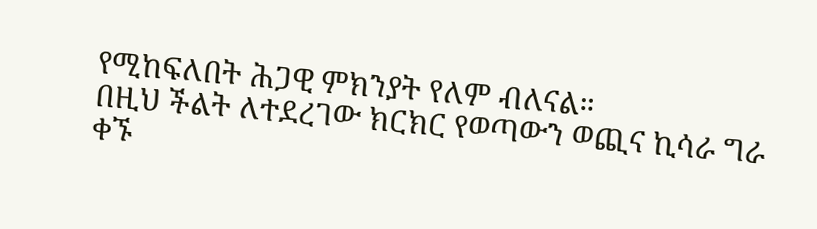የሚከፍለበት ሕጋዊ ምክንያት የለም ብለናል።
በዚህ ችልት ለተደረገው ክርክር የወጣውን ወጪና ኪሳራ ግራ ቀኙ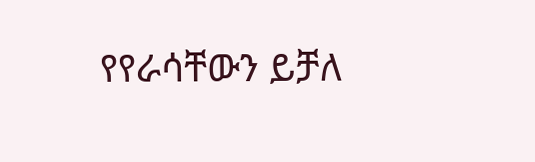የየራሳቸውን ይቻለ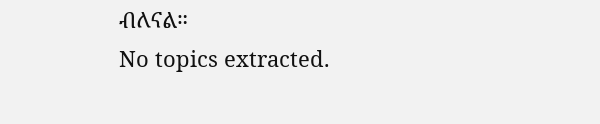ብለናል።
No topics extracted.